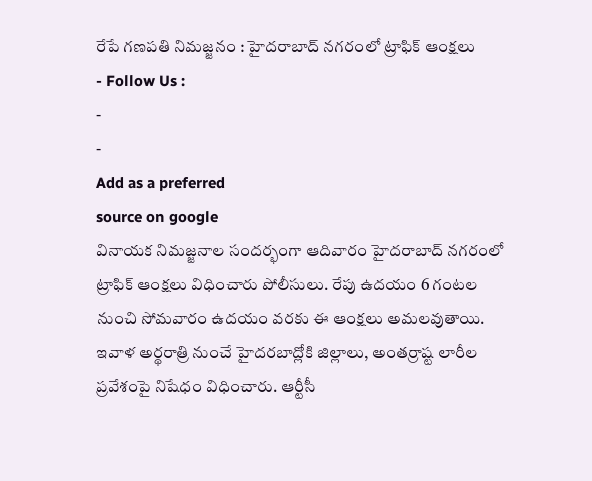రేపే గణపతి నిమజ్జనం : హైదరాబాద్ నగరంలో ట్రాఫిక్ ఆంక్షలు
- Follow Us :
-
-
Add as a preferred
source on google
వినాయక నిమజ్జనాల సందర్భంగా ఆదివారం హైదరాబాద్ నగరంలో ట్రాఫిక్ ఆంక్షలు విధించారు పోలీసులు. రేపు ఉదయం 6 గంటల నుంచి సోమవారం ఉదయం వరకు ఈ ఆంక్షలు అమలవుతాయి. ఇవాళ అర్థరాత్రి నుంచే హైదరబాద్లోకి జిల్లాలు, అంతర్రాష్ట లారీల ప్రవేశంపై నిషేధం విధించారు. ఆర్టీసీ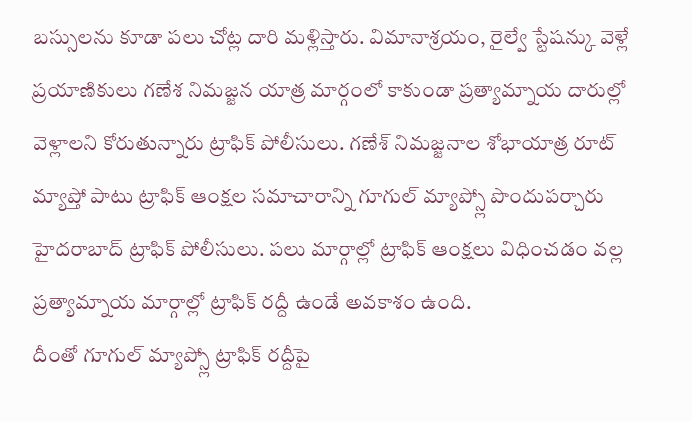బస్సులను కూడా పలు చోట్ల దారి మళ్లిస్తారు. విమానాశ్రయం, రైల్వే స్టేషన్కు వెళ్లే ప్రయాణికులు గణేశ నిమజ్జన యాత్ర మార్గంలో కాకుండా ప్రత్యామ్నాయ దారుల్లో వెళ్లాలని కోరుతున్నారు ట్రాఫిక్ పోలీసులు. గణేశ్ నిమజ్జనాల శోభాయాత్ర రూట్ మ్యాప్తో పాటు ట్రాఫిక్ ఆంక్షల సమాచారాన్ని గూగుల్ మ్యాప్స్లో పొందుపర్చారు హైదరాబాద్ ట్రాఫిక్ పోలీసులు. పలు మార్గాల్లో ట్రాఫిక్ ఆంక్షలు విధించడం వల్ల ప్రత్యామ్నాయ మార్గాల్లో ట్రాఫిక్ రద్దీ ఉండే అవకాశం ఉంది.
దీంతో గూగుల్ మ్యాప్స్లో ట్రాఫిక్ రద్దీపై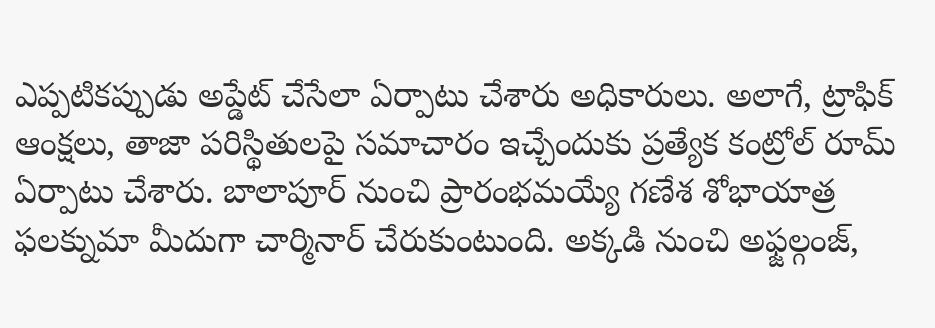ఎప్పటికప్పుడు అప్డేట్ చేసేలా ఏర్పాటు చేశారు అధికారులు. అలాగే, ట్రాఫిక్ ఆంక్షలు, తాజా పరిస్థితులపై సమాచారం ఇచ్చేందుకు ప్రత్యేక కంట్రోల్ రూమ్ ఏర్పాటు చేశారు. బాలాపూర్ నుంచి ప్రారంభమయ్యే గణేశ శోభాయాత్ర ఫలక్నుమా మీదుగా చార్మినార్ చేరుకుంటుంది. అక్కడి నుంచి అఫ్జల్గంజ్,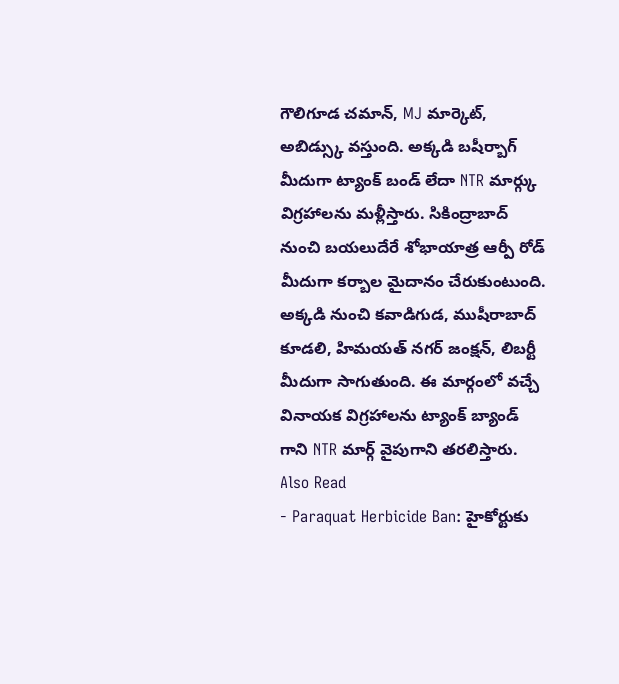గౌలిగూడ చమాన్, MJ మార్కెట్, అబిడ్స్కు వస్తుంది. అక్కడి బషీర్బాగ్ మీదుగా ట్యాంక్ బండ్ లేదా NTR మార్గ్కు విగ్రహాలను మళ్లీస్తారు. సికింద్రాబాద్ నుంచి బయలుదేరే శోభాయాత్ర ఆర్పీ రోడ్ మీదుగా కర్బాల మైదానం చేరుకుంటుంది. అక్కడి నుంచి కవాడిగుడ, ముషీరాబాద్ కూడలి, హిమయత్ నగర్ జంక్షన్, లిబర్టీ మీదుగా సాగుతుంది. ఈ మార్గంలో వచ్చే వినాయక విగ్రహాలను ట్యాంక్ బ్యాండ్ గాని NTR మార్గ్ వైపుగాని తరలిస్తారు.
Also Read
- Paraquat Herbicide Ban: హైకోర్టుకు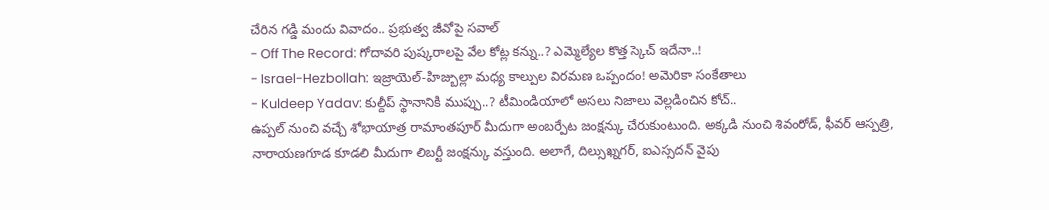చేరిన గడ్డి మందు వివాదం.. ప్రభుత్వ జీవోపై సవాల్
- Off The Record: గోదావరి పుష్కరాలపై వేల కోట్ల కన్ను..? ఎమ్మెల్యేల కొత్త స్కెచ్ ఇదేనా..!
- Israel-Hezbollah: ఇజ్రాయెల్-హిజ్బుల్లా మధ్య కాల్పుల విరమణ ఒప్పందం! అమెరికా సంకేతాలు
- Kuldeep Yadav: కుల్దీప్ స్థానానికి ముప్పు..? టీమిండియాలో అసలు నిజాలు వెల్లడించిన కోచ్..
ఉప్పల్ నుంచి వచ్చే శోభాయాత్ర రామాంతపూర్ మీదుగా అంబర్పేట జంక్షన్కు చేరుకుంటుంది. అక్కడి నుంచి శివంరోడ్, ఫీవర్ ఆస్పత్రి, నారాయణగూడ కూడలి మీదుగా లిబర్టీ జంక్షన్కు వస్తుంది. అలాగే, దిల్సుఖ్నగర్, ఐఎస్సదన్ వైపు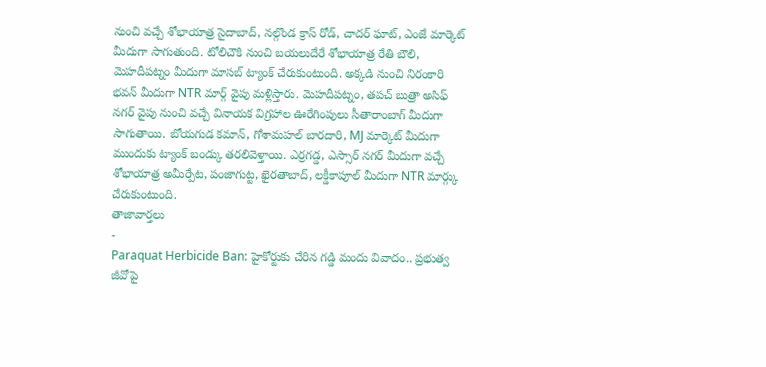నుంచి వచ్చే శోభాయాత్ర సైదాబాద్, నల్గొండ క్రాస్ రోడ్, చాదర్ ఘాట్, ఎంజే మార్కెట్ మీదుగా సాగుతుంది. టోలిచౌకి నుంచి బయలుదేరే శోభాయాత్ర రేతి బౌలి, మెహదీపట్నం మీదుగా మాసబ్ ట్యాంక్ చేరుకుంటుంది. అక్కడి నుంచి నిరంకారి భవన్ మీదుగా NTR మార్గ్ వైపు మళ్లిస్తారు. మెహదీపట్నం, తపచ్ బుత్రా అసిఫ్ నగర్ వైపు నుంచి వచ్చే వినాయక విగ్రహాల ఊరేగింపులు సీతారాంబాగ్ మీదుగా సాగుతాయి. బోయగుడ కమాన్, గోశామహల్ బారదారి, MJ మార్కెట్ మీదుగా ముందుకు ట్యాంక్ బండ్కు తరలివెళ్తాయి. ఎర్రగడ్డ, ఎస్సార్ నగర్ మీదుగా వచ్చే శోభాయాత్ర అమీర్పేట, పంజాగుట్ట, ఖైరతాబాద్, లక్డీకాపూల్ మీదుగా NTR మార్గ్కు చేరుకుంటుంది.
తాజావార్తలు
-
Paraquat Herbicide Ban: హైకోర్టుకు చేరిన గడ్డి మందు వివాదం.. ప్రభుత్వ జీవోపై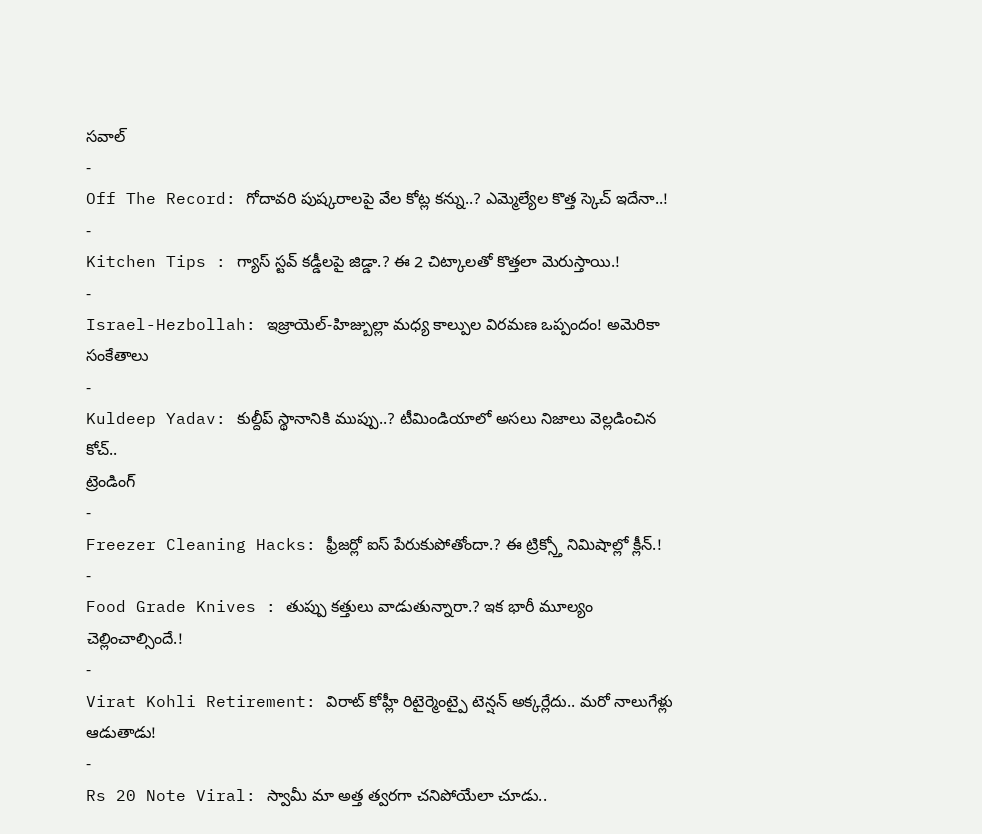సవాల్
-
Off The Record: గోదావరి పుష్కరాలపై వేల కోట్ల కన్ను..? ఎమ్మెల్యేల కొత్త స్కెచ్ ఇదేనా..!
-
Kitchen Tips : గ్యాస్ స్టవ్ కడ్డీలపై జిడ్డా.? ఈ 2 చిట్కాలతో కొత్తలా మెరుస్తాయి.!
-
Israel-Hezbollah: ఇజ్రాయెల్-హిజ్బుల్లా మధ్య కాల్పుల విరమణ ఒప్పందం! అమెరికా సంకేతాలు
-
Kuldeep Yadav: కుల్దీప్ స్థానానికి ముప్పు..? టీమిండియాలో అసలు నిజాలు వెల్లడించిన కోచ్..
ట్రెండింగ్
-
Freezer Cleaning Hacks: ఫ్రీజర్లో ఐస్ పేరుకుపోతోందా.? ఈ ట్రిక్స్తో నిమిషాల్లో క్లీన్.!
-
Food Grade Knives : తుప్పు కత్తులు వాడుతున్నారా.? ఇక భారీ మూల్యం చెల్లించాల్సిందే.!
-
Virat Kohli Retirement: విరాట్ కోహ్లీ రిటైర్మెంట్పై టెన్షన్ అక్కర్లేదు.. మరో నాలుగేళ్లు ఆడుతాడు!
-
Rs 20 Note Viral: స్వామీ మా అత్త త్వరగా చనిపోయేలా చూడు..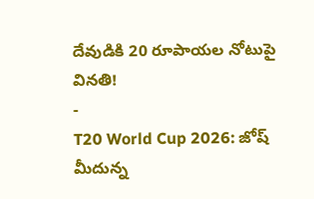దేవుడికి 20 రూపాయల నోటుపై వినతి!
-
T20 World Cup 2026: జోష్ మీదున్న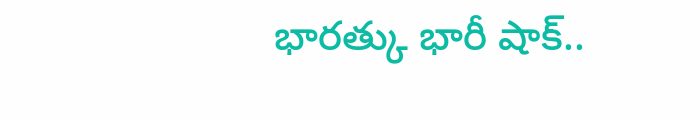భారత్కు భారీ షాక్..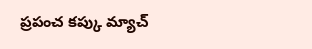ప్రపంచ కప్కు మ్యాచ్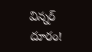విన్నర్ దూరం!